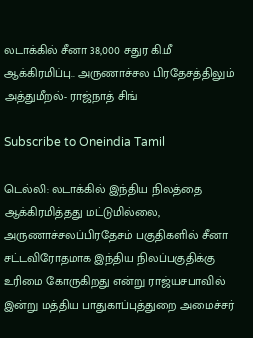லடாக்கில் சீனா 38,000 சதுர கி.மீ ஆக்கிரமிப்பு.. அருணாச்சல பிரதேசத்திலும் அத்துமீறல்- ராஜ்நாத் சிங்

Subscribe to Oneindia Tamil

டெல்லி: லடாக்கில் இந்திய நிலத்தை ஆக்கிரமித்தது மட்டுமில்லை, அருணாச்சலப்பிரதேசம் பகுதிகளில் சீனா சட்டவிரோதமாக இந்திய நிலப்பகுதிக்கு உரிமை கோருகிறது என்று ராஜ்யசபாவில் இன்று மத்திய பாதுகாப்புத்துறை அமைச்சர்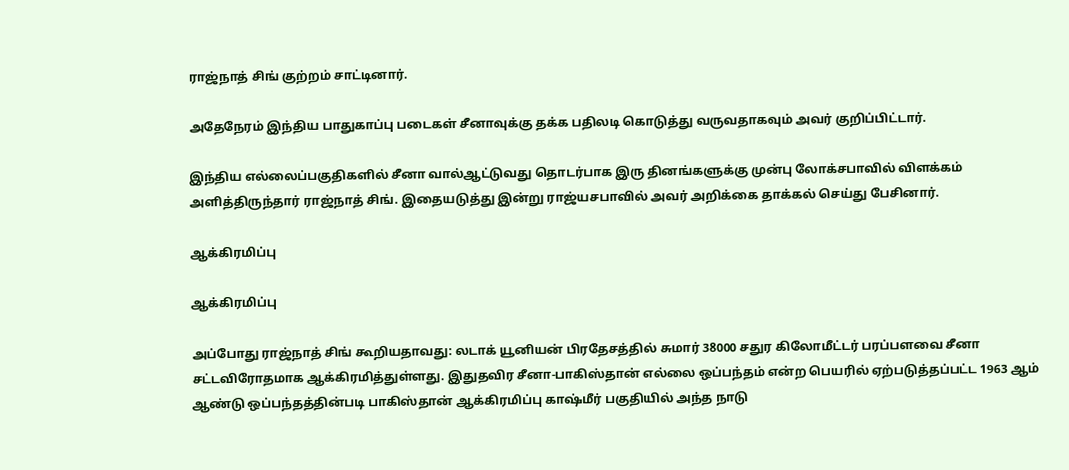ராஜ்நாத் சிங் குற்றம் சாட்டினார்.

அதேநேரம் இந்திய பாதுகாப்பு படைகள் சீனாவுக்கு தக்க பதிலடி கொடுத்து வருவதாகவும் அவர் குறிப்பிட்டார்.

இந்திய எல்லைப்பகுதிகளில் சீனா வால்ஆட்டுவது தொடர்பாக இரு தினங்களுக்கு முன்பு லோக்சபாவில் விளக்கம் அளித்திருந்தார் ராஜ்நாத் சிங். இதையடுத்து இன்று ராஜ்யசபாவில் அவர் அறிக்கை தாக்கல் செய்து பேசினார்.

ஆக்கிரமிப்பு

ஆக்கிரமிப்பு

அப்போது ராஜ்நாத் சிங் கூறியதாவது: லடாக் யூனியன் பிரதேசத்தில் சுமார் 38000 சதுர கிலோமீட்டர் பரப்பளவை சீனா சட்டவிரோதமாக ஆக்கிரமித்துள்ளது. இதுதவிர சீனா-பாகிஸ்தான் எல்லை ஒப்பந்தம் என்ற பெயரில் ஏற்படுத்தப்பட்ட 1963 ஆம் ஆண்டு ஒப்பந்தத்தின்படி பாகிஸ்தான் ஆக்கிரமிப்பு காஷ்மீர் பகுதியில் அந்த நாடு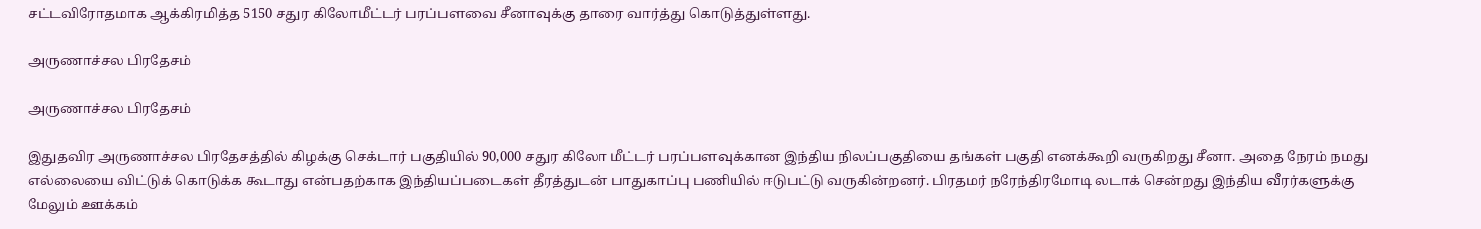சட்டவிரோதமாக ஆக்கிரமித்த 5150 சதுர கிலோமீட்டர் பரப்பளவை சீனாவுக்கு தாரை வார்த்து கொடுத்துள்ளது.

அருணாச்சல பிரதேசம்

அருணாச்சல பிரதேசம்

இதுதவிர அருணாச்சல பிரதேசத்தில் கிழக்கு செக்டார் பகுதியில் 90,000 சதுர கிலோ மீட்டர் பரப்பளவுக்கான இந்திய நிலப்பகுதியை தங்கள் பகுதி எனக்கூறி வருகிறது சீனா. அதை நேரம் நமது எல்லையை விட்டுக் கொடுக்க கூடாது என்பதற்காக இந்தியப்படைகள் தீரத்துடன் பாதுகாப்பு பணியில் ஈடுபட்டு வருகின்றனர். பிரதமர் நரேந்திரமோடி லடாக் சென்றது இந்திய வீரர்களுக்கு மேலும் ஊக்கம்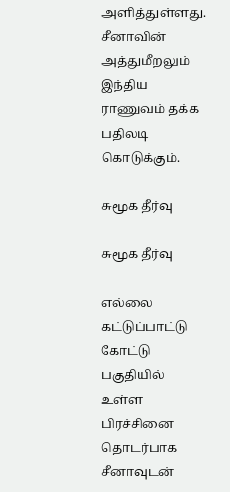அளித்துள்ளது. சீனாவின் அத்துமீறலும் இந்திய ராணுவம் தக்க பதிலடி கொடுக்கும்.

சுமூக தீர்வு

சுமூக தீர்வு

எல்லை கட்டுப்பாட்டு கோட்டு பகுதியில் உள்ள பிரச்சினை தொடர்பாக சீனாவுடன்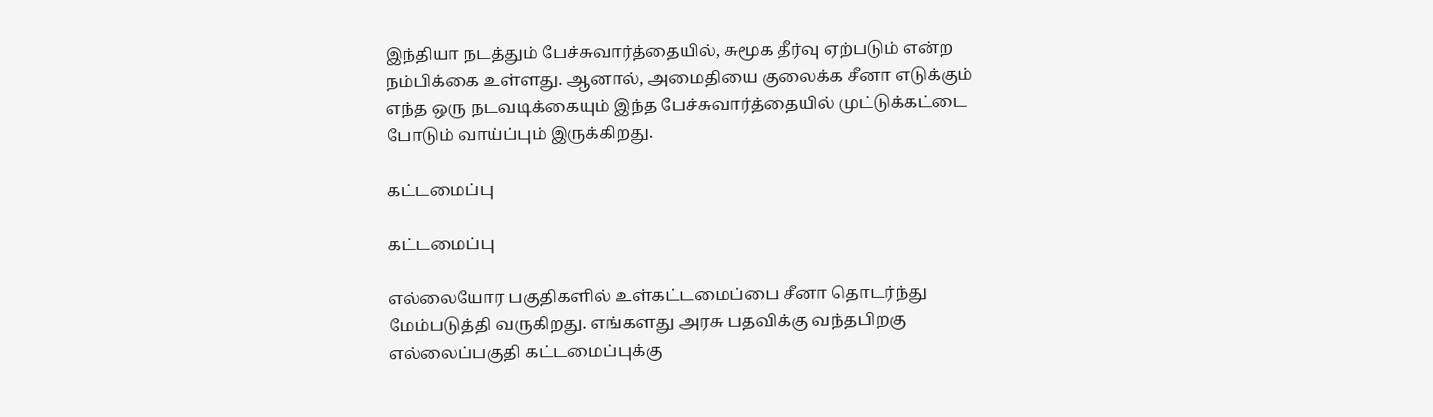இந்தியா நடத்தும் பேச்சுவார்த்தையில், சுமூக தீர்வு ஏற்படும் என்ற நம்பிக்கை உள்ளது. ஆனால், அமைதியை குலைக்க சீனா எடுக்கும் எந்த ஒரு நடவடிக்கையும் இந்த பேச்சுவார்த்தையில் முட்டுக்கட்டை போடும் வாய்ப்பும் இருக்கிறது.

கட்டமைப்பு

கட்டமைப்பு

எல்லையோர பகுதிகளில் உள்கட்டமைப்பை சீனா தொடர்ந்து மேம்படுத்தி வருகிறது. எங்களது அரசு பதவிக்கு வந்தபிறகு எல்லைப்பகுதி கட்டமைப்புக்கு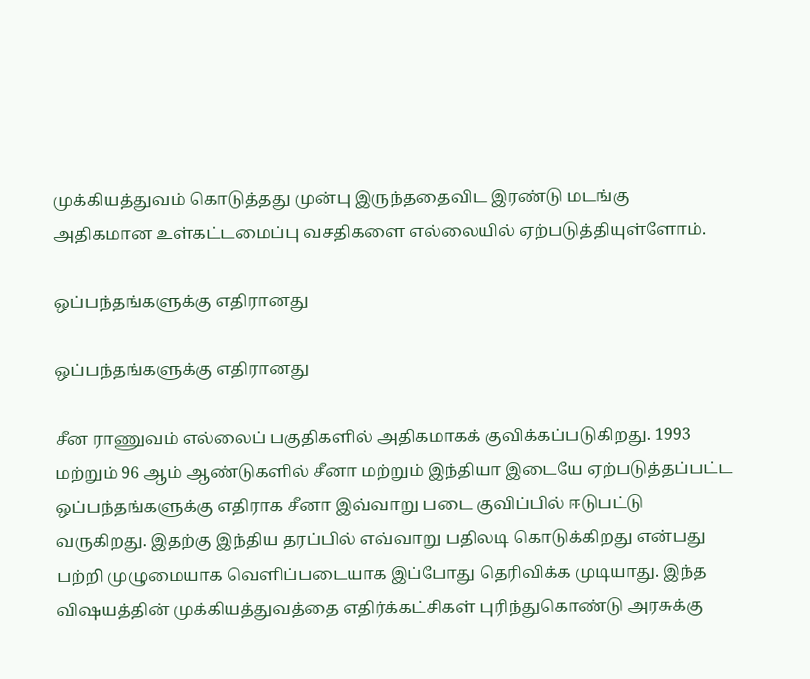முக்கியத்துவம் கொடுத்தது முன்பு இருந்ததைவிட இரண்டு மடங்கு அதிகமான உள்கட்டமைப்பு வசதிகளை எல்லையில் ஏற்படுத்தியுள்ளோம்.

ஒப்பந்தங்களுக்கு எதிரானது

ஒப்பந்தங்களுக்கு எதிரானது

சீன ராணுவம் எல்லைப் பகுதிகளில் அதிகமாகக் குவிக்கப்படுகிறது. 1993 மற்றும் 96 ஆம் ஆண்டுகளில் சீனா மற்றும் இந்தியா இடையே ஏற்படுத்தப்பட்ட ஒப்பந்தங்களுக்கு எதிராக சீனா இவ்வாறு படை குவிப்பில் ஈடுபட்டு வருகிறது. இதற்கு இந்திய தரப்பில் எவ்வாறு பதிலடி கொடுக்கிறது என்பது பற்றி முழுமையாக வெளிப்படையாக இப்போது தெரிவிக்க முடியாது. இந்த விஷயத்தின் முக்கியத்துவத்தை எதிர்க்கட்சிகள் புரிந்துகொண்டு அரசுக்கு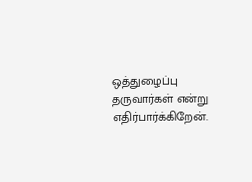ஒத்துழைப்பு தருவார்கள் என்று எதிர்பார்க்கிறேன்.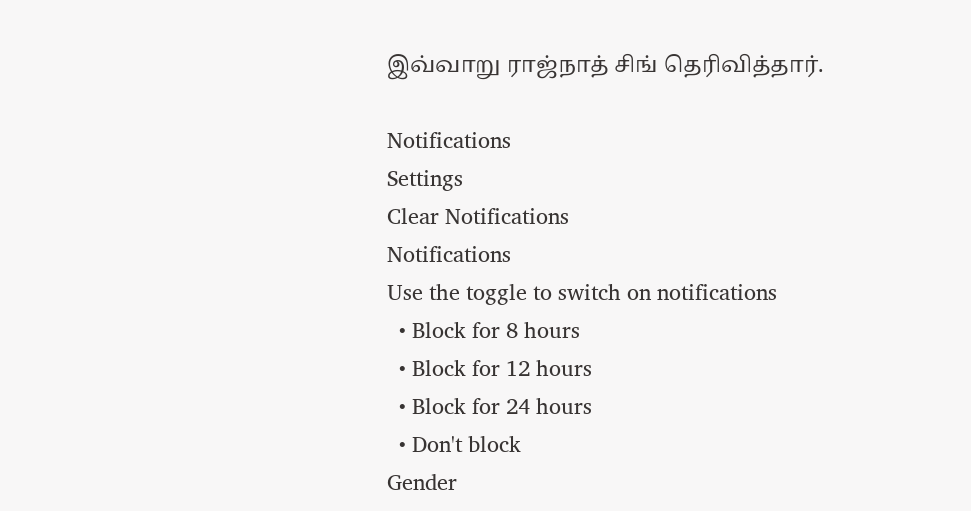இவ்வாறு ராஜ்நாத் சிங் தெரிவித்தார்.

Notifications
Settings
Clear Notifications
Notifications
Use the toggle to switch on notifications
  • Block for 8 hours
  • Block for 12 hours
  • Block for 24 hours
  • Don't block
Gender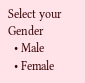Select your Gender
  • Male
  • Female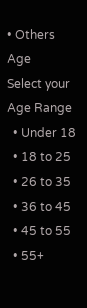• Others
Age
Select your Age Range
  • Under 18
  • 18 to 25
  • 26 to 35
  • 36 to 45
  • 45 to 55
  • 55+